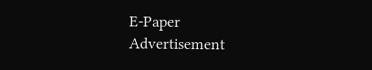E-Paper
Advertisement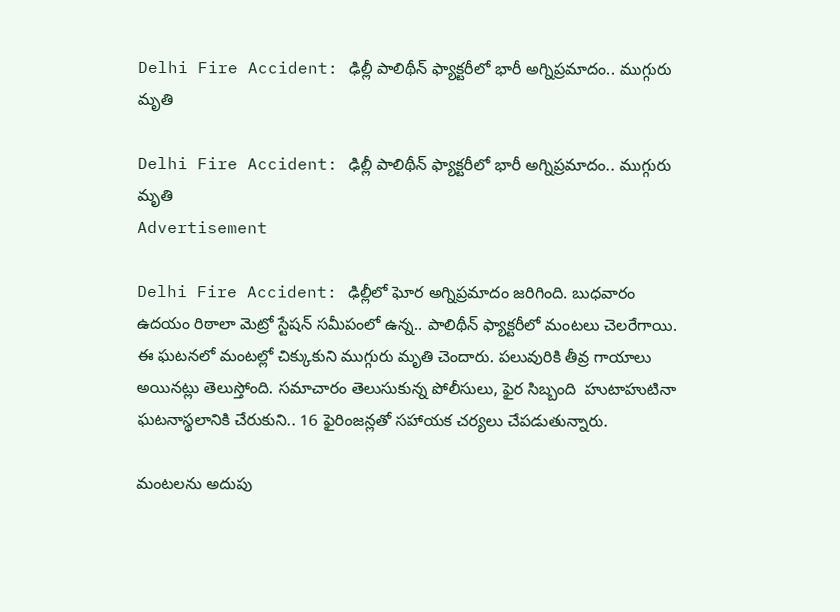Delhi Fire Accident: ఢిల్లీ పాలిథీన్ ఫ్యాక్టరీలో భారీ అగ్నిప్రమాదం.. ముగ్గురు మృతి

Delhi Fire Accident: ఢిల్లీ పాలిథీన్ ఫ్యాక్టరీలో భారీ అగ్నిప్రమాదం.. ముగ్గురు మృతి
Advertisement

Delhi Fire Accident: ఢిల్లీలో ఘోర అగ్నిప్రమాదం జరిగింది. బుధవారం ఉదయం రిఠాలా మెట్రో స్టేషన్‌ సమీపంలో ఉన్న.. పాలిథీన్‌ ఫ్యాక్టరీలో మంటలు చెలరేగాయి. ఈ ఘటనలో మంటల్లో చిక్కుకుని ముగ్గురు మృతి చెందారు. పలువురికి తీవ్ర గాయాలు అయినట్లు తెలుస్తోంది. సమాచారం తెలుసుకున్న పోలీసులు, ఫైర సిబ్బంది  హుటాహుటినా ఘటనాస్థలానికి చేరుకుని.. 16 ఫైరింజన్లతో సహాయక చర్యలు చేపడుతున్నారు.

మంటలను అదుపు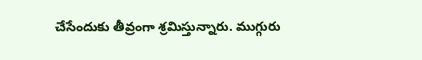చేసేందుకు తీవ్రంగా శ్రమిస్తున్నారు. ముగ్గురు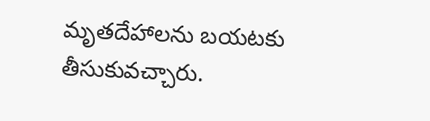మృతదేహాలను బయటకు తీసుకువచ్చారు.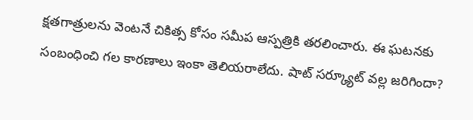క్షతగాత్రులను వెంటనే చికిత్స కోసం సమీప ఆస్పత్రికి తరలించారు. ఈ ఘటనకు సంబంధించి గల కారణాలు ఇంకా తెలియరాలేదు. షాట్ సర్క్యూట్ వల్ల జరిగిందా?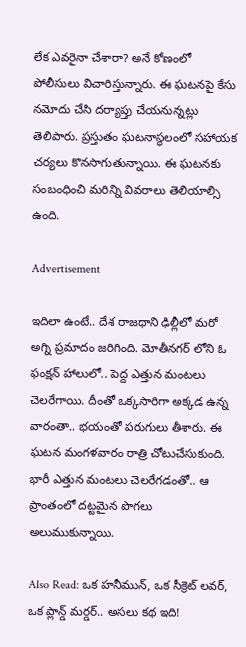లేక ఎవరైనా చేశారా? అనే కోణంలో పోలీసులు విచారిస్తున్నారు. ఈ ఘటనపై కేసు నమోదు చేసి దర్యాప్తు చేయనున్నట్లు తెలిపారు. ప్రస్తుతం ఘటనాస్థలంలో సహాయక చర్యలు కొనసాగుతున్నాయి. ఈ ఘటనకు సంబంధించి మరిన్ని వివరాలు తెలియాల్సి ఉంది.

Advertisement

ఇదిలా ఉంటే.. దేశ రాజధాని ఢిల్లీలో మరో అగ్ని ప్రమాదం జరిగింది. మోతీనగర్ లోని ఓ ఫంక్షన్ హాలులో.. పెద్ద ఎత్తున మంటలు చెలరేగాయి. దీంతో ఒక్కసారిగా అక్కడ ఉన్న వారంతా.. భయంతో పరుగులు తీశారు. ఈ ఘటన మంగళవారం రాత్రి చోటుచేసుకుంది. భారీ ఎత్తున మంటలు చెలరేగడంతో.. ఆ ప్రాంతంలో దట్టమైన పొగలు అలుముకున్నాయి.

Also Read: ఒక హనీమున్, ఒక సీక్రెట్ లవర్, ఒక ప్లాన్డ్ మర్డర్.. అసలు కథ ఇది!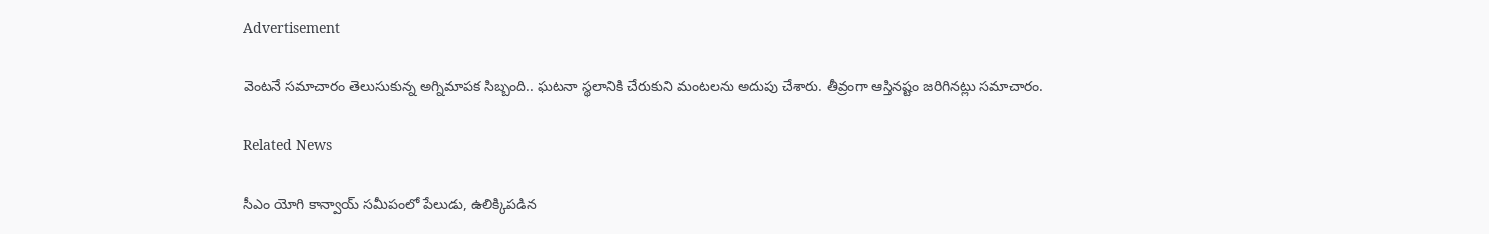Advertisement

వెంటనే సమాచారం తెలుసుకున్న అగ్నిమాపక సిబ్బంది.. ఘటనా స్థలానికి చేరుకుని మంటలను అదుపు చేశారు. తీవ్రంగా ఆస్తినష్టం జరిగినట్లు సమాచారం.

Related News

సీఎం యోగి కాన్వాయ్ సమీపంలో పేలుడు, ఉలిక్కిపడిన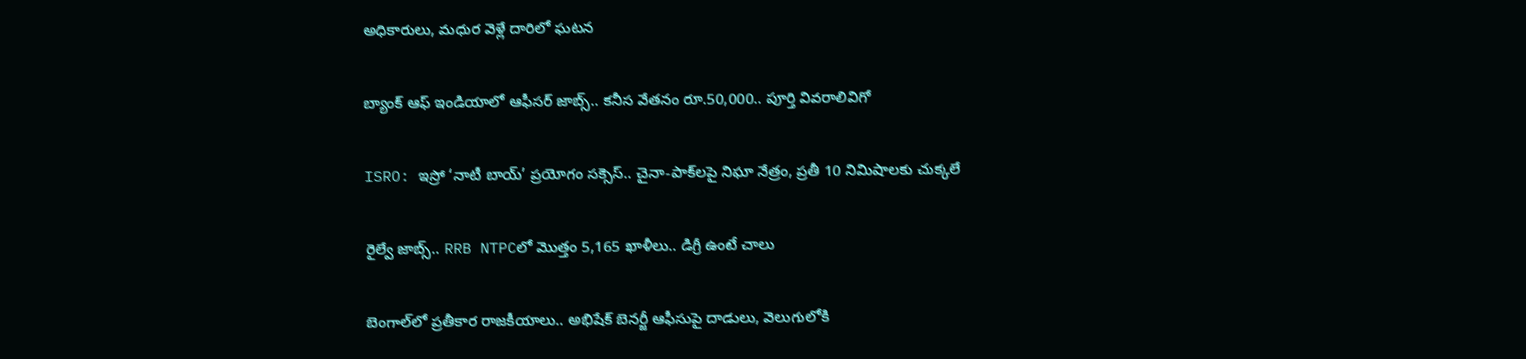అధికారులు, మధుర వెళ్లే దారిలో ఘటన

బ్యాంక్ ఆఫ్ ఇండియాలో ఆఫీసర్ జాబ్స్.. కనీస వేతనం రూ.50,000.. పూర్తి వివరాలివిగో

ISRO: ఇస్రో ‘నాటీ బాయ్’ ప్రయోగం సక్సెస్.. చైనా-పాక్‌లపై నిఘా నేత్రం, ప్రతీ 10 నిమిషాలకు చుక్కలే

రైల్వే జాబ్స్.. RRB NTPCలో మొత్తం 5,165 ఖాళీలు.. డిగ్రీ ఉంటే చాలు

బెంగాల్‌లో ప్రతీకార రాజకీయాలు.. అభిషేక్ బెనర్జీ ఆఫీసుపై దాడులు, వెలుగులోకి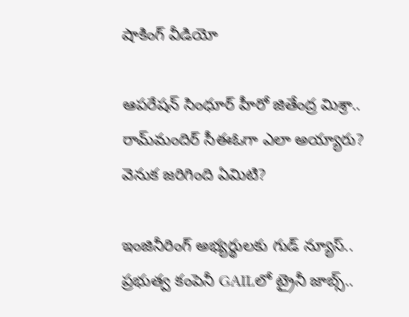షాకింగ్ వీడియో

ఆపరేషన్ సింధూర్ హీరో జితేంద్ర మిశ్రా.. రామ్‌మందిర్ సీఈఓగా ఎలా అయ్యారు? వెనుక జరిగింది ఏమిటి?

ఇంజినీరింగ్ అభ్యర్థులకు గుడ్ న్యూస్.. ప్రభుత్వ కంపెనీ GAILలో ట్రైనీ జాబ్స్..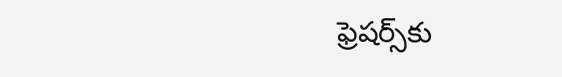ఫ్రెషర్స్‌కు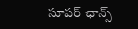సూపర్ ఛాన్స్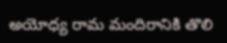అయోధ్య రామ మందిరానికి తొలి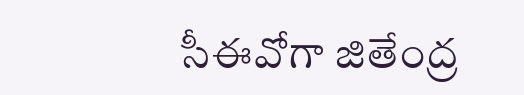సీఈవో‌గా జితేంద్ర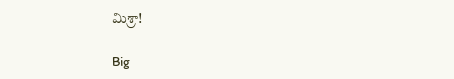మిశ్రా!

Big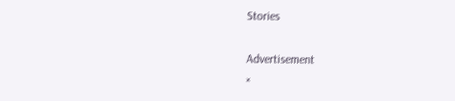Stories

Advertisement
×